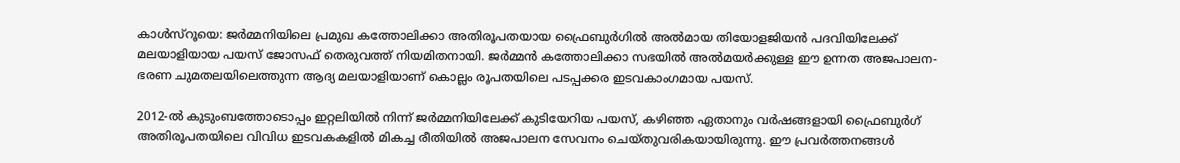കാൾസ്റൂയെ: ജർമ്മനിയിലെ പ്രമുഖ കത്തോലിക്കാ അതിരൂപതയായ ഫ്രൈബുർഗിൽ അൽമായ തിയോളജിയൻ പദവിയിലേക്ക് മലയാളിയായ പയസ് ജോസഫ് തെരുവത്ത് നിയമിതനായി. ജർമ്മൻ കത്തോലിക്കാ സഭയിൽ അൽമയർക്കുള്ള ഈ ഉന്നത അജപാലന-ഭരണ ചുമതലയിലെത്തുന്ന ആദ്യ മലയാളിയാണ് കൊല്ലം രൂപതയിലെ പടപ്പക്കര ഇടവകാംഗമായ പയസ്.

2012-ൽ കുടുംബത്തോടൊപ്പം ഇറ്റലിയിൽ നിന്ന് ജർമ്മനിയിലേക്ക് കുടിയേറിയ പയസ്, കഴിഞ്ഞ ഏതാനും വർഷങ്ങളായി ഫ്രൈബുർഗ് അതിരൂപതയിലെ വിവിധ ഇടവകകളിൽ മികച്ച രീതിയിൽ അജപാലന സേവനം ചെയ്തുവരികയായിരുന്നു. ഈ പ്രവർത്തനങ്ങൾ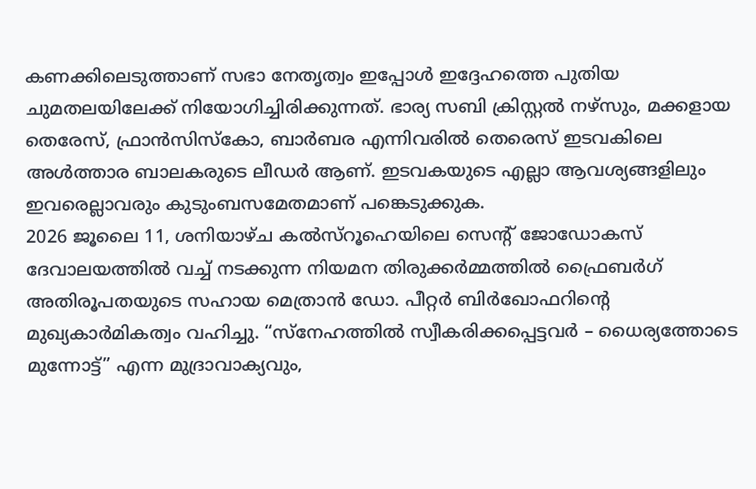കണക്കിലെടുത്താണ് സഭാ നേതൃത്വം ഇപ്പോൾ ഇദ്ദേഹത്തെ പുതിയ ചുമതലയിലേക്ക് നിയോഗിച്ചിരിക്കുന്നത്. ഭാര്യ സബി ക്രിസ്റ്റൽ നഴ്സും, മക്കളായ തെരേസ്, ഫ്രാൻസിസ്കോ, ബാർബര എന്നിവരിൽ തെരെസ് ഇടവകിലെ അൾത്താര ബാലകരുടെ ലീഡർ ആണ്. ഇടവകയുടെ എല്ലാ ആവശ്യങ്ങളിലും ഇവരെല്ലാവരും കുടുംബസമേതമാണ് പങ്കെടുക്കുക.
2026 ജൂലൈ 11, ശനിയാഴ്ച കൽസ്റൂഹെയിലെ സെന്റ് ജോഡോകസ് ദേവാലയത്തിൽ വച്ച് നടക്കുന്ന നിയമന തിരുക്കർമ്മത്തിൽ ഫ്രൈബർഗ് അതിരൂപതയുടെ സഹായ മെത്രാൻ ഡോ. പീറ്റർ ബിർഖോഫറിന്റെ മുഖ്യകാർമികത്വം വഹിച്ചു. “സ്നേഹത്തിൽ സ്വീകരിക്കപ്പെട്ടവർ – ധൈര്യത്തോടെ മുന്നോട്ട്” എന്ന മുദ്രാവാക്യവും,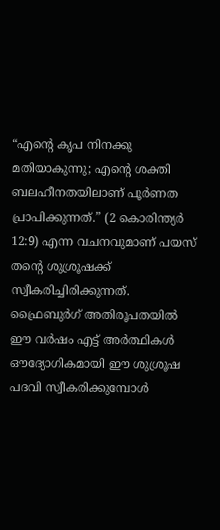“എന്റെ കൃപ നിനക്കു മതിയാകുന്നു; എന്റെ ശക്തി ബലഹീനതയിലാണ് പൂർണത പ്രാപിക്കുന്നത്.” (2 കൊരിന്ത്യർ 12:9) എന്ന വചനവുമാണ് പയസ് തന്റെ ശുശ്രൂഷക്ക് സ്വീകരിച്ചിരിക്കുന്നത്.
ഫ്രൈബുർഗ് അതിരൂപതയിൽ ഈ വർഷം എട്ട് അർത്ഥികൾ ഔദ്യോഗികമായി ഈ ശുശ്രൂഷ പദവി സ്വീകരിക്കുമ്പോൾ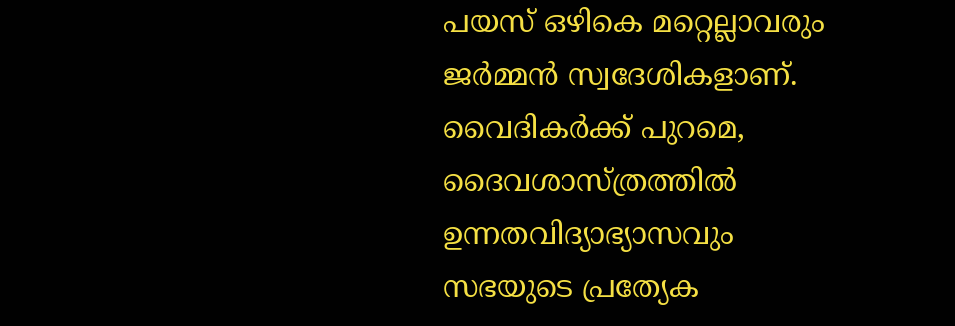പയസ് ഒഴികെ മറ്റെല്ലാവരും ജർമ്മൻ സ്വദേശികളാണ്.
വൈദികർക്ക് പുറമെ, ദൈവശാസ്ത്രത്തിൽ ഉന്നതവിദ്യാഭ്യാസവും സഭയുടെ പ്രത്യേക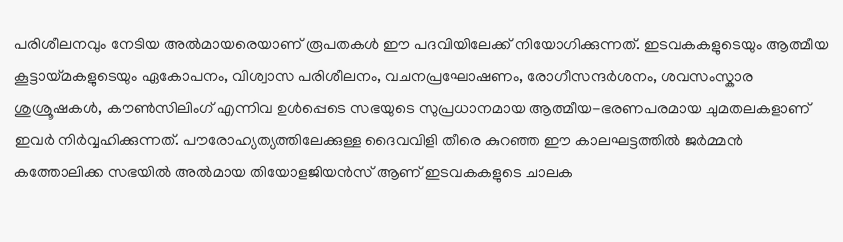പരിശീലനവും നേടിയ അൽമായരെയാണ് രൂപതകൾ ഈ പദവിയിലേക്ക് നിയോഗിക്കുന്നത്. ഇടവകകളുടെയും ആത്മീയ കൂട്ടായ്മകളുടെയും ഏകോപനം, വിശ്വാസ പരിശീലനം, വചനപ്രഘോഷണം, രോഗീസന്ദർശനം, ശവസംസ്കാര ശുശ്രൂഷകൾ, കൗൺസിലിംഗ് എന്നിവ ഉൾപ്പെടെ സഭയുടെ സുപ്രധാനമായ ആത്മീയ-ഭരണപരമായ ചുമതലകളാണ് ഇവർ നിർവ്വഹിക്കുന്നത്. പൗരോഹ്യത്യത്തിലേക്കുള്ള ദൈവവിളി തീരെ കുറഞ്ഞ ഈ കാലഘട്ടത്തിൽ ജർമ്മൻ കത്തോലിക്ക സഭയിൽ അൽമായ തിയോളജിയൻസ് ആണ് ഇടവകകളുടെ ചാലക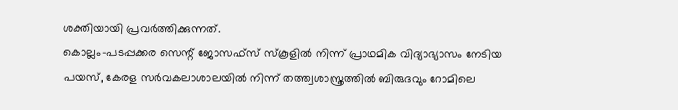ശക്തിയായി പ്രവർത്തിക്കുന്നത്.
കൊല്ലം-പടപ്പക്കര സെന്റ് ജോസഫ്സ് സ്കൂളിൽ നിന്ന് പ്രാഥമിക വിദ്യാഭ്യാസം നേടിയ പയസ്, കേരള സർവകലാശാലയിൽ നിന്ന് തത്ത്വശാസ്ത്രത്തിൽ ബിരുദവും റോമിലെ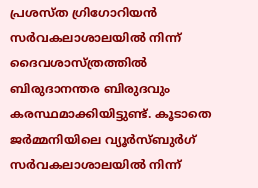പ്രശസ്ത ഗ്രിഗോറിയൻ സർവകലാശാലയിൽ നിന്ന് ദൈവശാസ്ത്രത്തിൽ ബിരുദാനന്തര ബിരുദവും കരസ്ഥമാക്കിയിട്ടുണ്ട്. കൂടാതെ ജർമ്മനിയിലെ വ്യൂർസ്ബുർഗ് സർവകലാശാലയിൽ നിന്ന്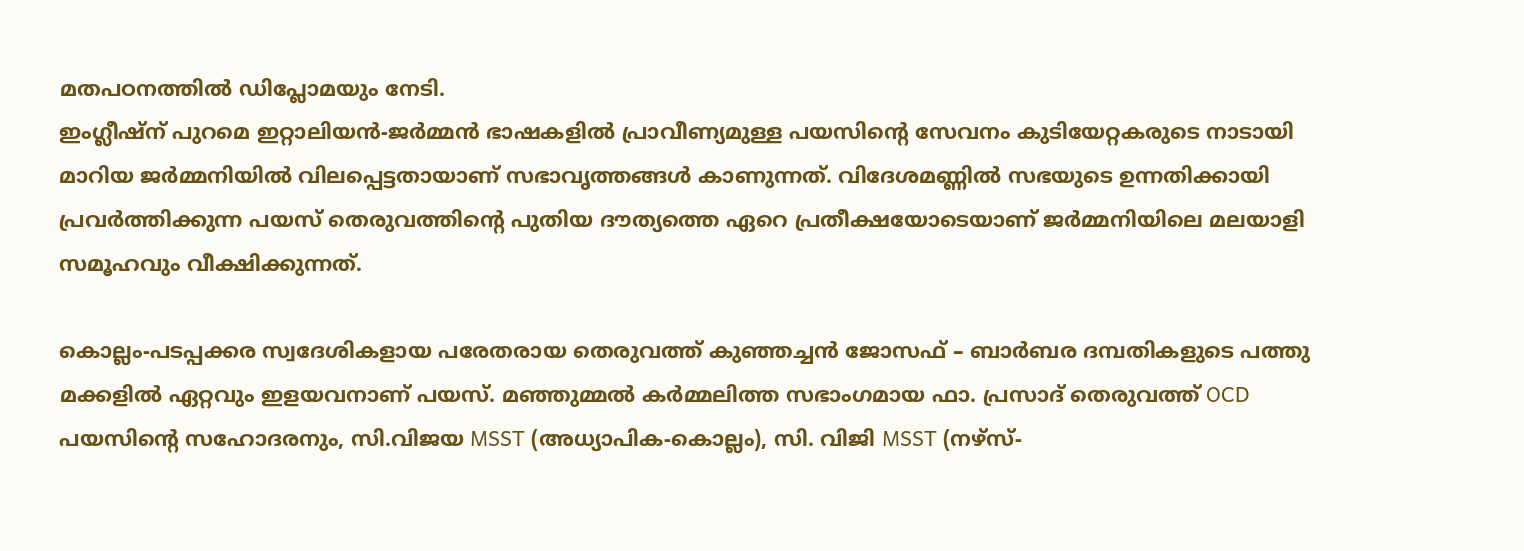മതപഠനത്തിൽ ഡിപ്ലോമയും നേടി.
ഇംഗ്ലീഷ്ന് പുറമെ ഇറ്റാലിയൻ-ജർമ്മൻ ഭാഷകളിൽ പ്രാവീണ്യമുള്ള പയസിന്റെ സേവനം കുടിയേറ്റകരുടെ നാടായി മാറിയ ജർമ്മനിയിൽ വിലപ്പെട്ടതായാണ് സഭാവൃത്തങ്ങൾ കാണുന്നത്. വിദേശമണ്ണിൽ സഭയുടെ ഉന്നതിക്കായി പ്രവർത്തിക്കുന്ന പയസ് തെരുവത്തിന്റെ പുതിയ ദൗത്യത്തെ ഏറെ പ്രതീക്ഷയോടെയാണ് ജർമ്മനിയിലെ മലയാളി സമൂഹവും വീക്ഷിക്കുന്നത്.

കൊല്ലം-പടപ്പക്കര സ്വദേശികളായ പരേതരായ തെരുവത്ത് കുഞ്ഞച്ചൻ ജോസഫ് – ബാർബര ദമ്പതികളുടെ പത്തു മക്കളിൽ ഏറ്റവും ഇളയവനാണ് പയസ്. മഞ്ഞുമ്മൽ കർമ്മലിത്ത സഭാംഗമായ ഫാ. പ്രസാദ് തെരുവത്ത് OCD പയസിന്റെ സഹോദരനും, സി.വിജയ MSST (അധ്യാപിക-കൊല്ലം), സി. വിജി MSST (നഴ്സ്-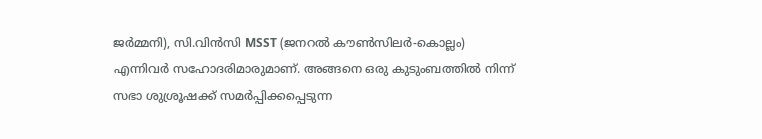ജർമ്മനി), സി.വിൻസി MSST (ജനറൽ കൗൺസിലർ-കൊല്ലം) എന്നിവർ സഹോദരിമാരുമാണ്. അങ്ങനെ ഒരു കുടുംബത്തിൽ നിന്ന് സഭാ ശുശ്രൂഷക്ക് സമർപ്പിക്കപ്പെടുന്ന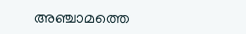അഞ്ചാമത്തെ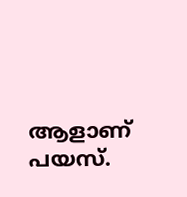ആളാണ് പയസ്.